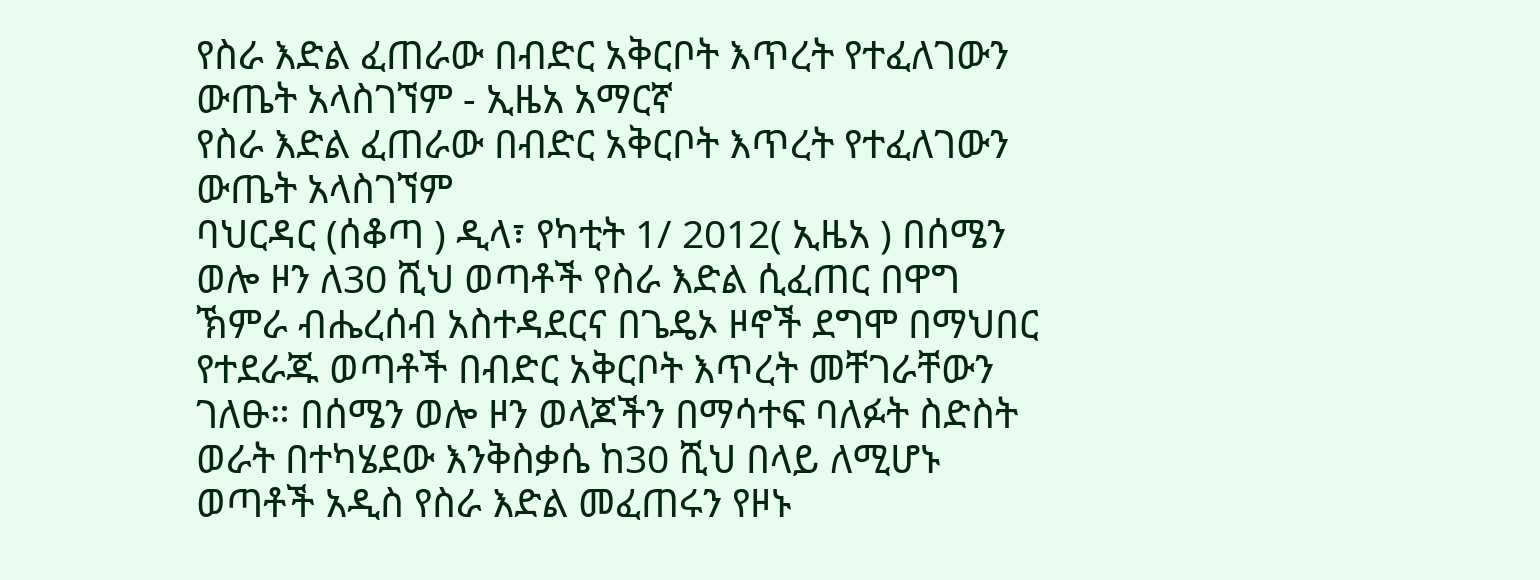የስራ እድል ፈጠራው በብድር አቅርቦት እጥረት የተፈለገውን ውጤት አላስገኘም - ኢዜአ አማርኛ
የስራ እድል ፈጠራው በብድር አቅርቦት እጥረት የተፈለገውን ውጤት አላስገኘም
ባህርዳር (ሰቆጣ ) ዲላ፣ የካቲት 1/ 2012( ኢዜአ ) በሰሜን ወሎ ዞን ለ30 ሺህ ወጣቶች የስራ እድል ሲፈጠር በዋግ ኽምራ ብሔረሰብ አስተዳደርና በጌዴኦ ዞኖች ደግሞ በማህበር የተደራጁ ወጣቶች በብድር አቅርቦት እጥረት መቸገራቸውን ገለፁ። በሰሜን ወሎ ዞን ወላጆችን በማሳተፍ ባለፉት ስድስት ወራት በተካሄደው እንቅስቃሴ ከ30 ሺህ በላይ ለሚሆኑ ወጣቶች አዲስ የስራ እድል መፈጠሩን የዞኑ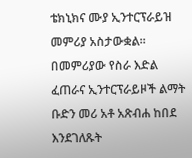ቴክኒክና ሙያ ኢንተርፕራይዝ መምሪያ አስታውቋል። በመምሪያው የስራ እድል ፈጠራና ኢንተርፕራይዞች ልማት ቡድን መሪ አቶ አጽብሐ ከበደ እንደገለጹት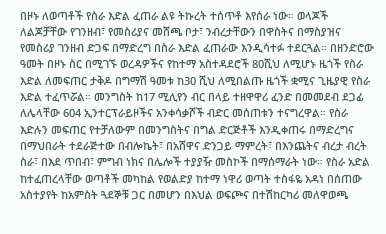በዞኑ ለወጣቶች የስራ እድል ፈጠራ ልዩ ትኩረት ተሰጥቶ እየሰራ ነው። ወላጆች ለልጆቻቸው የገንዘብ፣ የመስሪያና መሸጫ ቦታ፣ ንብረታቸውን በዋስትና በማስያዝና የመስሪያ ገንዘብ ድጋፍ በማድረግ በስራ እድል ፈጠራው እንዲሳተፉ ተደርጓል። በዘንድሮው ዓመት በዞኑ ስር በሚገኙ ወረዳዎችና የከተማ አስተዳደሮች 80ሺህ ለሚሆኑ ዜጎች የስራ እድል ለመፍጠር ታቅዶ በግማሽ ዓመቱ ከ30 ሺህ ለሚበልጡ ዜጎች ቋሚና ጊዜያዊ የስራ እድል ተፈጥሯል። መንግስት ከ17 ሚሊየን ብር በላይ ተዘዋዋሪ ፈንድ በመመደብ ደጋፊ ለሌላቸው 604 ኢንተርፕራይዞችና አንቀሳቃሾች ብድር መሰጠቱን ተናግረዋል። የስራ እድሉን መፍጠር የተቻለውም በመንግስትና በግል ድርጅቶች እንዲቀጠሩ በማድረግና በማህበራት ተደራጅተው በብሎኬት፣ በአሸዋና ድንጋይ ማምረት፣ በእንጨትና ብረታ ብረት ስራ፣ በእደ ጥበብ፣ ምግብ ነክና በሌሎች ተያያዥ መስኮች በማሰማራት ነው። የስራ አድል ከተፈጠረላቸው ወጣቶች መካከል የወልድያ ከተማ ነዋሪ ወጣት ተስፋዬ አዳነ በሰጠው አስተያየት ከአምስት ጓደኞቹ ጋር በመሆን በእህል ወፍጮና በተሽከርካሪ መለዋወጫ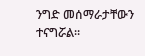ንግድ መሰማራታቸውን ተናግሯል።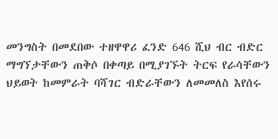መንግስት በመደበው ተዘዋዋሪ ፈንድ 646 ሺህ ብር ብድር ማግኘታቸውን ጠቅሶ በቀጣይ በሚያገኙት ትርፍ የራሳቸውን ህይወት ከመምራት ባሻገር ብድራቸውን ለመመለስ እየሰሩ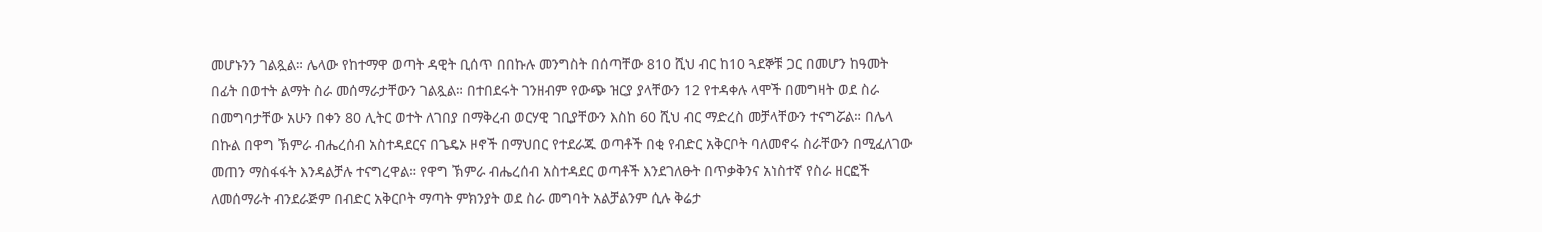መሆኑንን ገልጿል። ሌላው የከተማዋ ወጣት ዳዊት ቢሰጥ በበኩሉ መንግስት በሰጣቸው 810 ሺህ ብር ከ10 ጓደኞቹ ጋር በመሆን ከዓመት በፊት በወተት ልማት ስራ መሰማራታቸውን ገልጿል። በተበደሩት ገንዘብም የውጭ ዝርያ ያላቸውን 12 የተዳቀሉ ላሞች በመግዛት ወደ ስራ በመግባታቸው አሁን በቀን 80 ሊትር ወተት ለገበያ በማቅረብ ወርሃዊ ገቢያቸውን እስከ 60 ሺህ ብር ማድረስ መቻላቸውን ተናግሯል። በሌላ በኩል በዋግ ኽምራ ብሔረሰብ አስተዳደርና በጌዴኦ ዞኖች በማህበር የተደራጁ ወጣቶች በቂ የብድር አቅርቦት ባለመኖሩ ስራቸውን በሚፈለገው መጠን ማስፋፋት እንዳልቻሉ ተናግረዋል። የዋግ ኽምራ ብሔረሰብ አስተዳደር ወጣቶች እንደገለፁት በጥቃቅንና አነስተኛ የስራ ዘርፎች ለመሰማራት ብንደራጅም በብድር አቅርቦት ማጣት ምክንያት ወደ ስራ መግባት አልቻልንም ሲሉ ቅሬታ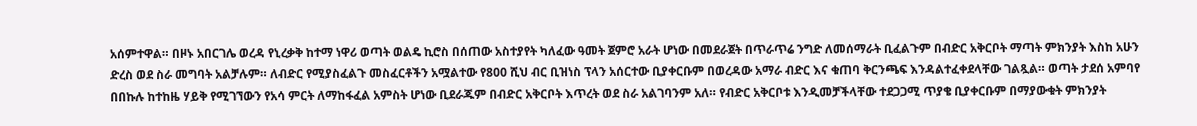አሰምተዋል። በዞኑ አበርገሌ ወረዳ የኒረቃቅ ከተማ ነዋሪ ወጣት ወልዴ ኪሮስ በሰጠው አስተያየት ካለፈው ዓመት ጀምሮ አራት ሆነው በመደራጀት በጥራጥሬ ንግድ ለመሰማራት ቢፈልጉም በብድር አቅርቦት ማጣት ምክንያት እስከ አሁን ድረስ ወደ ስራ መግባት አልቻሉም። ለብድር የሚያስፈልጉ መስፈርቶችን አሟልተው የ800 ሺህ ብር ቢዝነስ ፕላን አሰርተው ቢያቀርቡም በወረዳው አማራ ብድር እና ቁጠባ ቅርንጫፍ እንዳልተፈቀደላቸው ገልጿል። ወጣት ታደሰ አምባየ በበኩሉ ከተከዜ ሃይቅ የሚገኘውን የአሳ ምርት ለማከፋፈል አምስት ሆነው ቢደራጁም በብድር አቅርቦት እጥረት ወደ ስራ አልገባንም አለ። የብድር አቅርቦቱ እንዲመቻችላቸው ተደጋጋሚ ጥያቄ ቢያቀርቡም በማያውቁት ምክንያት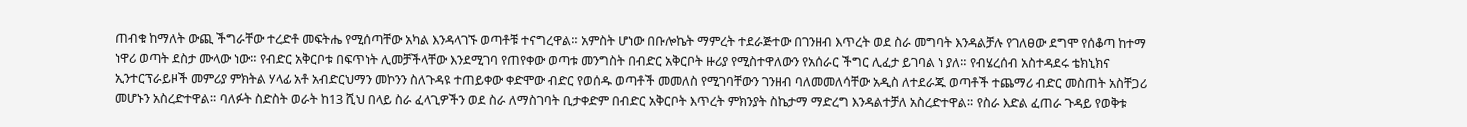ጠብቁ ከማለት ውጪ ችግራቸው ተረድቶ መፍትሔ የሚሰጣቸው አካል እንዳላገኙ ወጣቶቹ ተናግረዋል። አምስት ሆነው በቡሎኬት ማምረት ተደራጅተው በገንዘብ እጥረት ወደ ስራ መግባት እንዳልቻሉ የገለፀው ደግሞ የሰቆጣ ከተማ ነዋሪ ወጣት ደስታ ሙላው ነው። የብድር አቅርቦቱ በፍጥነት ሊመቻችላቸው እንደሚገባ የጠየቀው ወጣቱ መንግስት በብድር አቅርቦት ዙሪያ የሚስተዋለውን የአሰራር ችግር ሊፈታ ይገባል ነ ያለ። የብሄረሰብ አስተዳደሩ ቴክኒክና ኢንተርፕራይዞች መምሪያ ምክትል ሃላፊ አቶ አብድርህማን መኮንን ስለጉዳዩ ተጠይቀው ቀድሞው ብድር የወሰዱ ወጣቶች መመለስ የሚገባቸውን ገንዘብ ባለመመለሳቸው አዲስ ለተደራጁ ወጣቶች ተጨማሪ ብድር መስጠት አስቸጋሪ መሆኑን አስረድተዋል። ባለፉት ስድስት ወራት ከ13 ሺህ በላይ ስራ ፈላጊዎችን ወደ ስራ ለማስገባት ቢታቀድም በብድር አቅርቦት እጥረት ምክንያት ስኬታማ ማድረግ እንዳልተቻለ አስረድተዋል። የስራ እድል ፈጠራ ጉዳይ የወቅቱ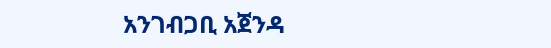አንገብጋቢ አጀንዳ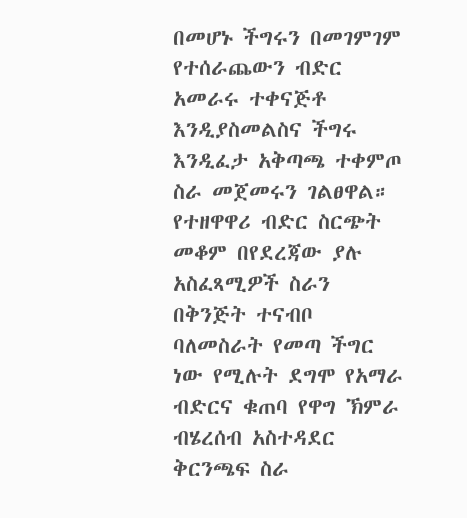በመሆኑ ችግሩን በመገምገም የተሰራጨውን ብድር አመራሩ ተቀናጅቶ እንዲያስመልስና ችግሩ እንዲፈታ አቅጣጫ ተቀምጦ ስራ መጀመሩን ገልፀዋል። የተዘዋዋሪ ብድር ስርጭት መቆም በየደረጃው ያሉ አስፈጻሚዎች ስራን በቅንጅት ተናብቦ ባለመስራት የመጣ ችግር ነው የሚሉት ደግሞ የአማራ ብድርና ቁጠባ የዋግ ኽምራ ብሄረሰብ አስተዳደር ቅርንጫፍ ስራ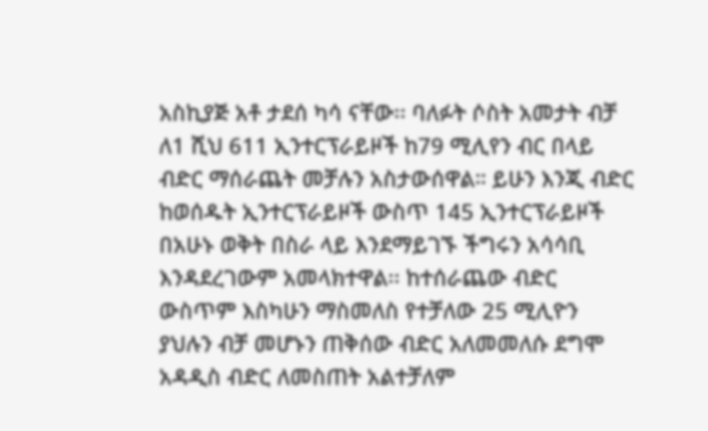አስኪያጅ አቶ ታደሰ ካሳ ናቸው፡፡ ባለፉት ሶስት አመታት ብቻ ለ1 ሺህ 611 ኢንተርፕራይዞች ከ79 ሚሊየን ብር በላይ ብድር ማሰራጨት መቻሉን አስታውሰዋል። ይሁን እንጂ ብድር ከወሰዱት ኢንተርፕራይዞች ውስጥ 145 ኢንተርፕራይዞች በአሁኑ ወቅት በስራ ላይ እንደማይገኙ ችግሩን አሳሳቢ እንዳደረገውም አመላክተዋል፡፡ ከተሰራጨው ብድር ውስጥም እስካሁን ማስመለስ የተቻለው 25 ሚሊዮን ያህሉን ብቻ መሆኑን ጠቅሰው ብድር አለመመለሱ ደግሞ አዳዲስ ብድር ለመስጠት አልተቻለም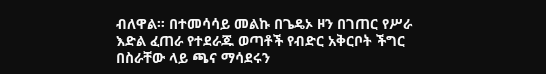ብለዋል። በተመሳሳይ መልኩ በጌዴኦ ዞን በገጠር የሥራ እድል ፈጠራ የተደራጁ ወጣቶች የብድር አቅርቦት ችግር በስራቸው ላይ ጫና ማሳደሩን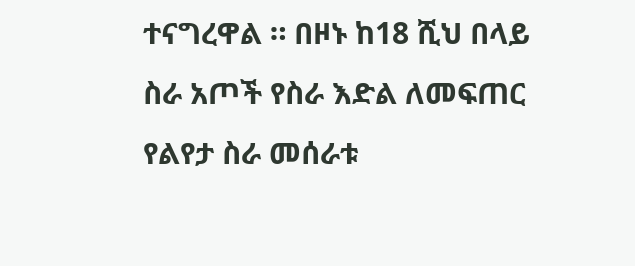ተናግረዋል ። በዞኑ ከ18 ሺህ በላይ ስራ አጦች የስራ እድል ለመፍጠር የልየታ ስራ መሰራቱ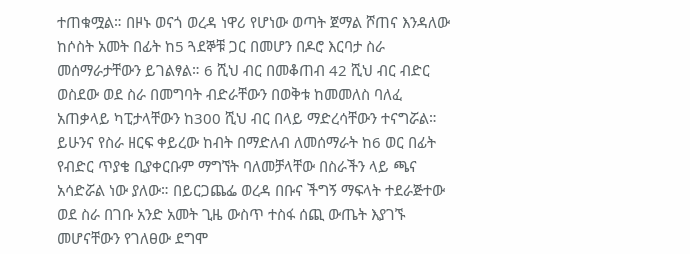ተጠቁሟል። በዞኑ ወናጎ ወረዳ ነዋሪ የሆነው ወጣት ጀማል ሾጠና እንዳለው ከሶስት አመት በፊት ከ5 ጓደኞቹ ጋር በመሆን በዶሮ እርባታ ስራ መሰማራታቸውን ይገልፃል። 6 ሺህ ብር በመቆጠብ 42 ሺህ ብር ብድር ወስደው ወደ ስራ በመግባት ብድራቸውን በወቅቱ ከመመለስ ባለፈ አጠቃላይ ካፒታላቸውን ከ300 ሺህ ብር በላይ ማድረሳቸውን ተናግሯል። ይሁንና የስራ ዘርፍ ቀይረው ከብት በማድለብ ለመሰማራት ከ6 ወር በፊት የብድር ጥያቄ ቢያቀርቡም ማግኘት ባለመቻላቸው በስራችን ላይ ጫና አሳድሯል ነው ያለው። በይርጋጨፌ ወረዳ በቡና ችግኝ ማፍላት ተደራጅተው ወደ ስራ በገቡ አንድ አመት ጊዜ ውስጥ ተስፋ ሰጪ ውጤት እያገኙ መሆናቸውን የገለፀው ደግሞ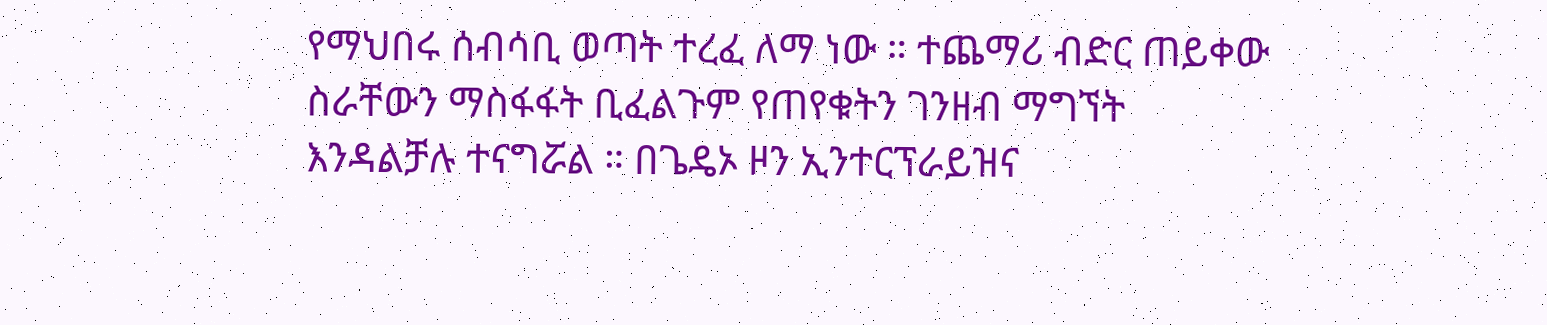የማህበሩ ሰብሳቢ ወጣት ተረፈ ለማ ነው ። ተጨማሪ ብድር ጠይቀው ስራቸውን ማስፋፋት ቢፈልጉም የጠየቁትን ገንዘብ ማግኘት እንዳልቻሉ ተናግሯል ። በጌዴኦ ዞን ኢንተርፕራይዝና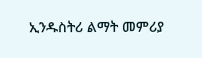ኢንዱስትሪ ልማት መምሪያ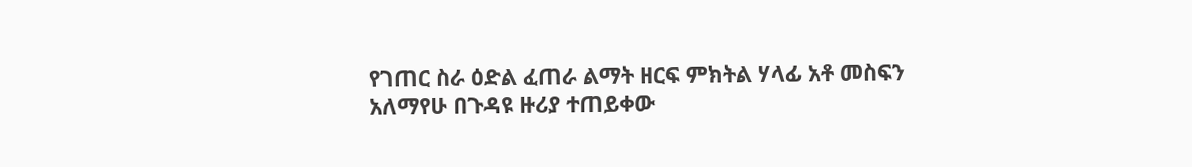የገጠር ስራ ዕድል ፈጠራ ልማት ዘርፍ ምክትል ሃላፊ አቶ መስፍን አለማየሁ በጉዳዩ ዙሪያ ተጠይቀው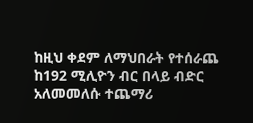ከዚህ ቀደም ለማህበራት የተሰራጨ ከ192 ሚሊዮን ብር በላይ ብድር አለመመለሱ ተጨማሪ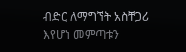ብድር ለማግኘት አስቸጋሪ እየሆነ መምጣቱን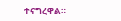ተናግረዋል።